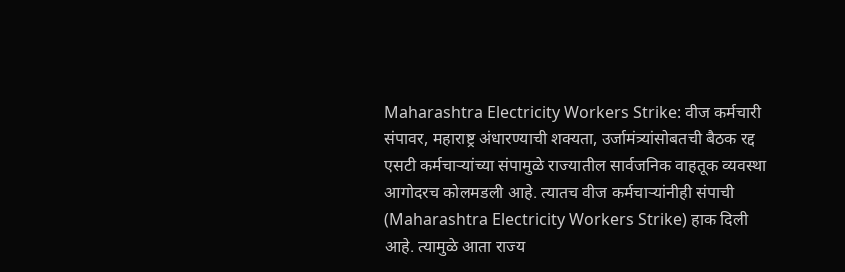Maharashtra Electricity Workers Strike: वीज कर्मचारी संपावर, महाराष्ट्र अंधारण्याची शक्यता, उर्जामंत्र्यांसोबतची बैठक रद्द
एसटी कर्मचाऱ्यांच्या संपामुळे राज्यातील सार्वजनिक वाहतूक व्यवस्था आगोदरच कोलमडली आहे. त्यातच वीज कर्मचाऱ्यांनीही संपाची (Maharashtra Electricity Workers Strike) हाक दिली आहे. त्यामुळे आता राज्य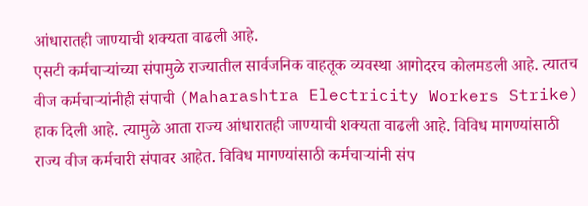आंधारातही जाण्याची शक्यता वाढली आहे.
एसटी कर्मचाऱ्यांच्या संपामुळे राज्यातील सार्वजनिक वाहतूक व्यवस्था आगोदरच कोलमडली आहे. त्यातच वीज कर्मचाऱ्यांनीही संपाची (Maharashtra Electricity Workers Strike) हाक दिली आहे. त्यामुळे आता राज्य आंधारातही जाण्याची शक्यता वाढली आहे. विविध मागण्यांसाठी राज्य वीज कर्मचारी संपावर आहेत. विविध मागण्यांसाठी कर्मचाऱ्यांनी संप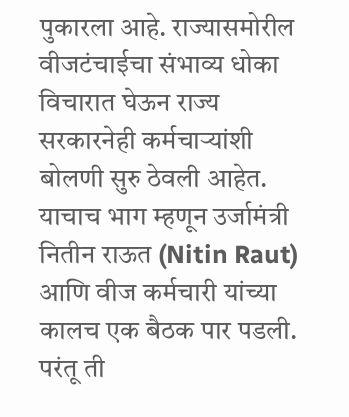पुकारला आहे. राज्यासमोरील वीजटंचाईचा संभाव्य धोका विचारात घेऊन राज्य सरकारनेही कर्मचाऱ्यांशी बोलणी सुरु ठेवली आहेत. याचाच भाग म्हणून उर्जामंत्री नितीन राऊत (Nitin Raut) आणि वीज कर्मचारी यांच्या कालच एक बैठक पार पडली. परंतू ती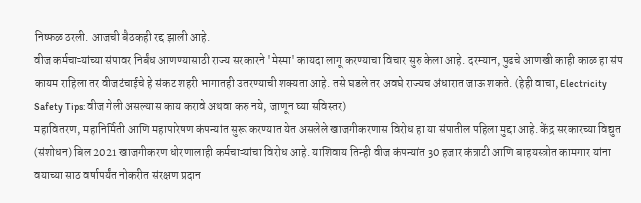निष्फळ ठरली. आजची बैठकही रद्द झाली आहे.
वीज कर्मचाऱ्यांच्या संपावर निर्बंध आणण्यासाठी राज्य सरकारने 'मेस्मा' कायदा लागू करण्याचा विचार सुरु केला आहे. दरम्यान, पुढचे आणखी काही काळ हा संप कायम राहिला तर वीजटंचाईचे हे संकट शहरी भागातही उतरण्याची शक्यता आहे. तसे घडले तर अवघे राज्यच अंधारात जाऊ शकते. (हेही वाचा, Electricity Safety Tips: वीज गेली असल्यास काय करावे अथवा करु नये, जाणून घ्या सविस्तर)
महावितरण, महानिर्मिती आणि महापारेषण कंपन्यांत सुरू करण्यात येत असलेले खाजगीकरणास विरोध हा या संपातील पहिला मुद्दा आहे. केंद्र सरकारच्या विद्युत (संशोधन) बिल 2021 खाजगीकरण धोरणालाही कर्मचाऱ्यांचा विरोध आहे. याशिवाय तिन्ही वीज कंपन्यांत 30 हजार कंत्राटी आणि बाहयस्त्रोत कामगार यांना वयाच्या साठ वर्षापर्यंत नोकरीत संरक्षण प्रदान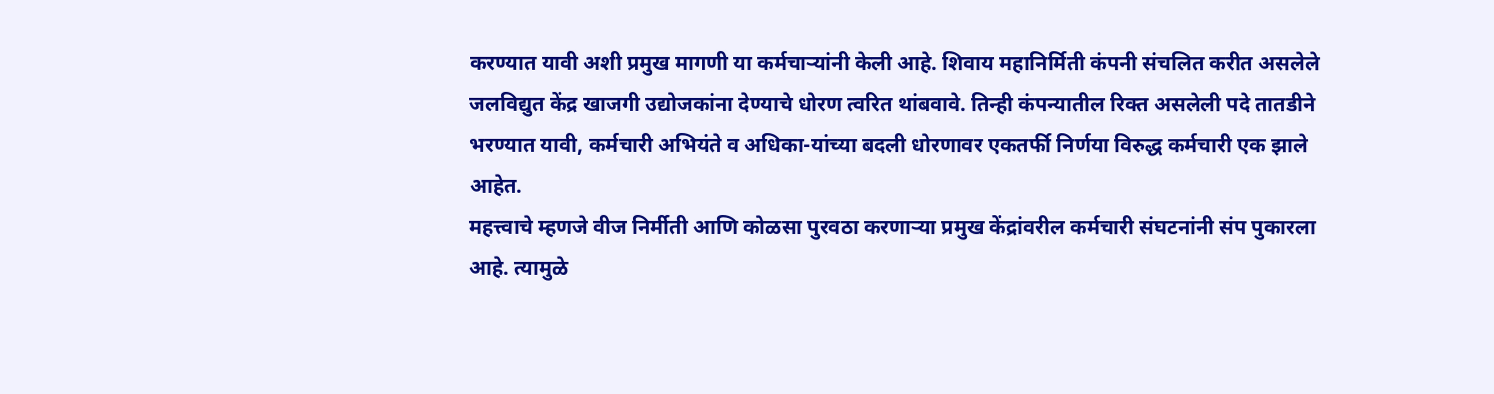करण्यात यावी अशी प्रमुख मागणी या कर्मचाऱ्यांनी केली आहे. शिवाय महानिर्मिती कंपनी संचलित करीत असलेले जलविद्युत केंद्र खाजगी उद्योजकांना देण्याचे धोरण त्वरित थांबवावे. तिन्ही कंपन्यातील रिक्त असलेली पदे तातडीने भरण्यात यावी, कर्मचारी अभियंते व अधिका-यांच्या बदली धोरणावर एकतर्फी निर्णया विरुद्ध कर्मचारी एक झाले आहेत.
महत्त्वाचे म्हणजे वीज निर्मीती आणि कोळसा पुरवठा करणाऱ्या प्रमुख केंद्रांवरील कर्मचारी संघटनांनी संप पुकारला आहे. त्यामुळे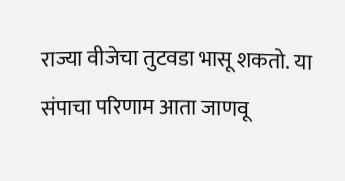राज्या वीजेचा तुटवडा भासू शकतो. या संपाचा परिणाम आता जाणवू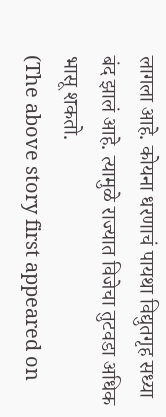लागला आहे. कोयना धरणाचं पायथा विद्युतगृह सध्या बंद झालं आहे. त्यामुळे राज्यात विजेचा तुटवडा अधिक भासू शकतो.
(The above story first appeared on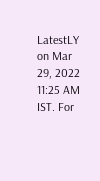LatestLY on Mar 29, 2022 11:25 AM IST. For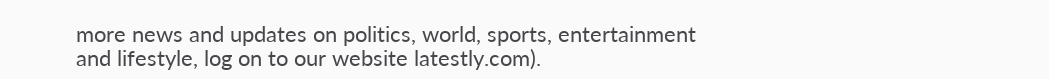more news and updates on politics, world, sports, entertainment and lifestyle, log on to our website latestly.com).